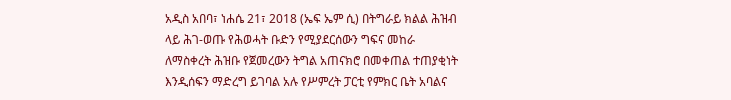አዲስ አበባ፣ ነሐሴ 21፣ 2018 (ኤፍ ኤም ሲ) በትግራይ ክልል ሕዝብ ላይ ሕገ-ወጡ የሕወሓት ቡድን የሚያደርሰውን ግፍና መከራ ለማስቀረት ሕዝቡ የጀመረውን ትግል አጠናክሮ በመቀጠል ተጠያቂነት እንዲሰፍን ማድረግ ይገባል አሉ የሥምረት ፓርቲ የምክር ቤት አባልና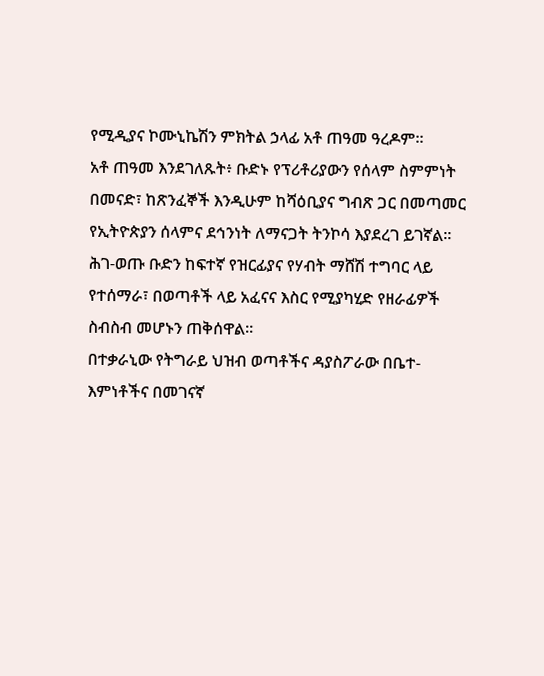የሚዲያና ኮሙኒኬሽን ምክትል ኃላፊ አቶ ጠዓመ ዓረዶም።
አቶ ጠዓመ እንደገለጹት፥ ቡድኑ የፕሪቶሪያውን የሰላም ስምምነት በመናድ፣ ከጽንፈኞች እንዲሁም ከሻዕቢያና ግብጽ ጋር በመጣመር የኢትዮጵያን ሰላምና ደኅንነት ለማናጋት ትንኮሳ እያደረገ ይገኛል።
ሕገ-ወጡ ቡድን ከፍተኛ የዝርፊያና የሃብት ማሸሽ ተግባር ላይ የተሰማራ፣ በወጣቶች ላይ አፈናና እስር የሚያካሂድ የዘራፊዎች ስብስብ መሆኑን ጠቅሰዋል።
በተቃራኒው የትግራይ ህዝብ ወጣቶችና ዳያስፖራው በቤተ-እምነቶችና በመገናኛ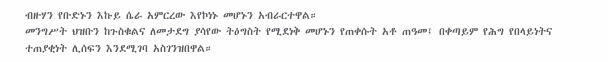ብዙሃን የቡድኑን እኩይ ሴራ አምርረው እየኮነኑ መሆኑን አብራርተዋል።
መንግሥት ህዝቡን ከጉስቁልና ለመታደግ ያሳየው ትዕግስት የሚደነቅ መሆኑን የጠቀሱት አቶ ጠዓመ፤ በቀጣይም የሕግ የበላይነትና ተጠያቂነት ሊሰፍን እንደሚገባ አስገንዝበዋል።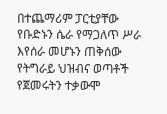በተጨማሪም ፓርቲያቸው የቡድኑን ሴራ የማጋለጥ ሥራ እየሰራ መሆኑን ጠቅሰው የትግራይ ህዝብና ወጣቶች የጀመሩትን ተቃውሞ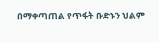በማቀጣጠል የጥፋት ቡድኑን ህልም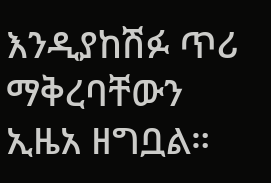እንዲያከሽፉ ጥሪ ማቅረባቸውን ኢዜአ ዘግቧል።